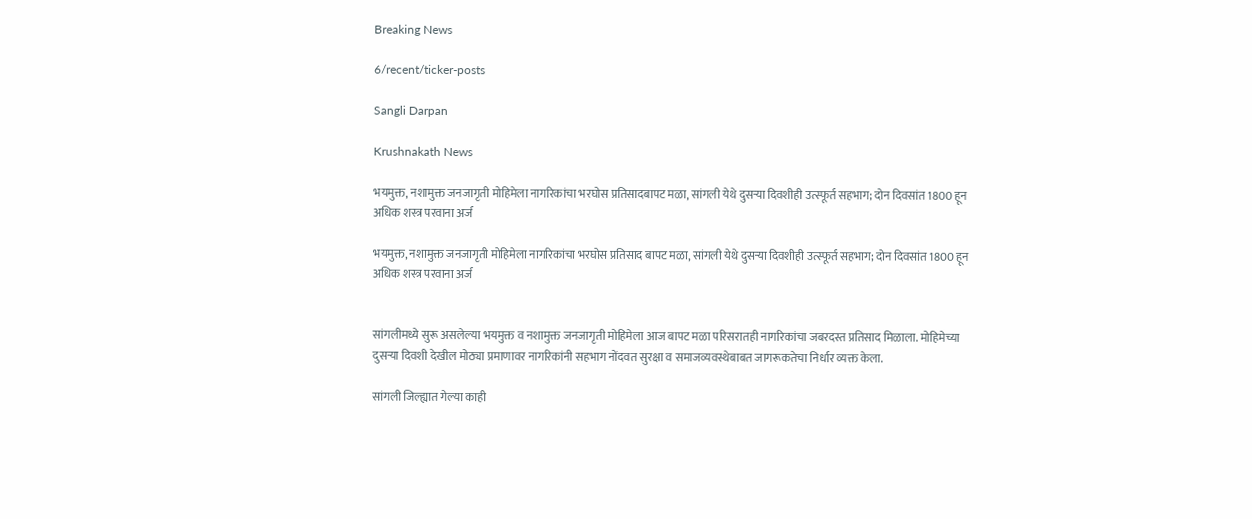Breaking News

6/recent/ticker-posts

Sangli Darpan

Krushnakath News

भयमुक्त, नशामुक्त जनजागृती मोहिमेला नागरिकांचा भरघोस प्रतिसादबापट मळा, सांगली येथे दुसऱ्या दिवशीही उत्स्फूर्त सहभाग; दोन दिवसांत 1800 हून अधिक शस्त्र परवाना अर्ज

भयमुक्त, नशामुक्त जनजागृती मोहिमेला नागरिकांचा भरघोस प्रतिसाद बापट मळा, सांगली येथे दुसऱ्या दिवशीही उत्स्फूर्त सहभाग; दोन दिवसांत 1800 हून अधिक शस्त्र परवाना अर्ज


सांगलीमध्ये सुरू असलेल्या भयमुक्त व नशामुक्त जनजागृती मोहिमेला आज बापट मळा परिसरातही नागरिकांचा जबरदस्त प्रतिसाद मिळाला. मोहिमेच्या दुसऱ्या दिवशी देखील मोठ्या प्रमाणावर नागरिकांनी सहभाग नोंदवत सुरक्षा व समाजव्यवस्थेबाबत जागरूकतेचा निर्धार व्यक्त केला.

सांगली जिल्ह्यात गेल्या काही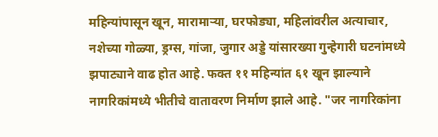महिन्यांपासून खून, मारामाऱ्या, घरफोड्या, महिलांवरील अत्याचार, नशेच्या गोळ्या, ड्रग्स, गांजा, जुगार अड्डे यांसारख्या गुन्हेगारी घटनांमध्ये झपाट्याने वाढ होत आहे. फक्त ११ महिन्यांत ६१ खून झाल्याने नागरिकांमध्ये भीतीचे वातावरण निर्माण झाले आहे. "जर नागरिकांना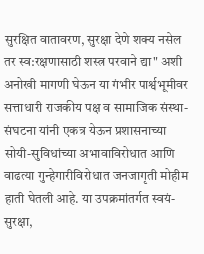सुरक्षित वातावरण, सुरक्षा देणे शक्य नसेल तर स्व:रक्षणासाठी शस्त्र परवाने द्या" अशी अनोखी मागणी घेऊन या गंभीर पार्श्वभूमीवर सत्ताधारी राजकीय पक्ष व सामाजिक संस्था-संघटना यांनी एकत्र येऊन प्रशासनाच्या सोयी-सुविधांच्या अभावाविरोधात आणि वाढत्या गुन्हेगारीविरोधात जनजागृती मोहीम हाती घेतली आहे. या उपक्रमांतर्गत स्वयं-सुरक्षा,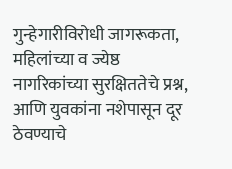गुन्हेगारीविरोधी जागरूकता, महिलांच्या व ज्येष्ठ नागरिकांच्या सुरक्षिततेचे प्रश्न, आणि युवकांना नशेपासून दूर ठेवण्याचे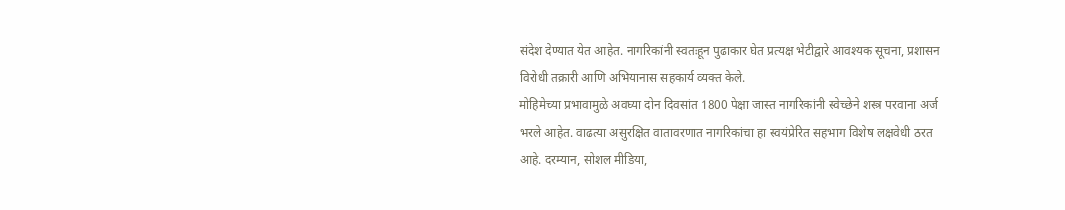संदेश देण्यात येत आहेत. नागरिकांनी स्वतःहून पुढाकार घेत प्रत्यक्ष भेटीद्वारे आवश्यक सूचना, प्रशासन विरोधी तक्रारी आणि अभियानास सहकार्य व्यक्त केले.
मोहिमेच्या प्रभावामुळे अवघ्या दोन दिवसांत 1800 पेक्षा जास्त नागरिकांनी स्वेच्छेने शस्त्र परवाना अर्ज भरले आहेत. वाढत्या असुरक्षित वातावरणात नागरिकांचा हा स्वयंप्रेरित सहभाग विशेष लक्षवेधी ठरत आहे. दरम्यान, सोशल मीडिया,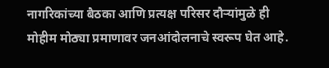नागरिकांच्या बैठका आणि प्रत्यक्ष परिसर दौर्‍यांमुळे ही मोहीम मोठ्या प्रमाणावर जनआंदोलनाचे स्वरूप घेत आहे.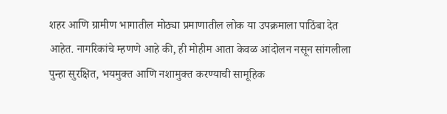शहर आणि ग्रामीण भागातील मोठ्या प्रमाणातील लोक या उपक्रमाला पाठिंबा देत आहेत. नागरिकांचे म्हणणे आहे की, ही मोहीम आता केवळ आंदोलन नसून सांगलीला पुन्हा सुरक्षित, भयमुक्त आणि नशामुक्त करण्याची सामूहिक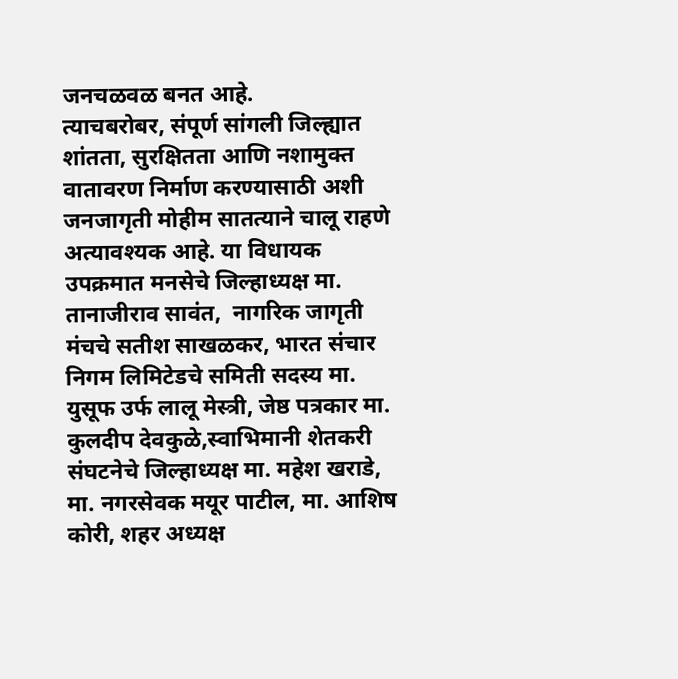जनचळवळ बनत आहे.
त्याचबरोबर, संपूर्ण सांगली जिल्ह्यात शांतता, सुरक्षितता आणि नशामुक्त वातावरण निर्माण करण्यासाठी अशी जनजागृती मोहीम सातत्याने चालू राहणे अत्यावश्यक आहे. या विधायक उपक्रमात मनसेचे जिल्हाध्यक्ष मा. तानाजीराव सावंत,  नागरिक जागृती मंचचे सतीश साखळकर, भारत संचार निगम लिमिटेडचे समिती सदस्य मा. युसूफ उर्फ लालू मेस्त्री, जेष्ठ पत्रकार मा. कुलदीप देवकुळे,स्वाभिमानी शेतकरी संघटनेचे जिल्हाध्यक्ष मा. महेश खराडे, मा. नगरसेवक मयूर पाटील, मा. आशिष कोरी, शहर अध्यक्ष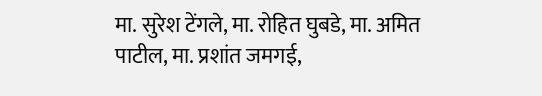मा. सुरेश टेंगले, मा. रोहित घुबडे, मा. अमित पाटील, मा. प्रशांत जमगई,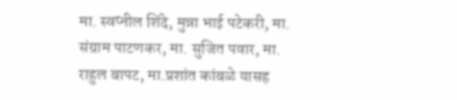मा. स्वप्नील शिंदे, मुन्ना भाई पटेकरी, मा. संग्राम पाटणकर, मा. सुजित पवार, मा. राहुल बापट, मा.प्रशांत कांबळे यासह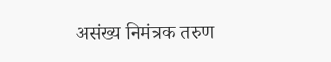असंख्य निमंत्रक तरुण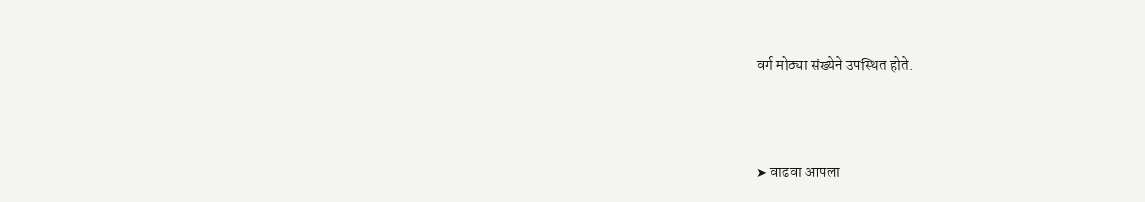वर्ग मोठ्या संख्येने उपस्थित होते.



➤ वाढवा आपला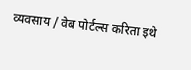व्यवसाय / वेब पोर्टल्स करिता इथे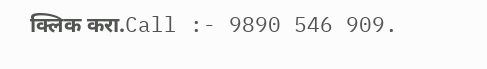क्लिक करा.Call :- 9890 546 909.